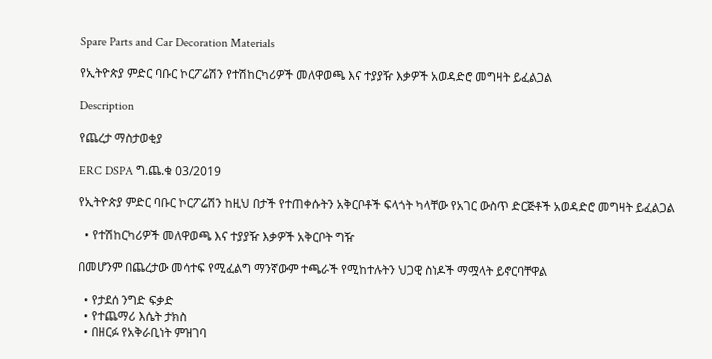Spare Parts and Car Decoration Materials

የኢትዮጵያ ምድር ባቡር ኮርፖሬሽን የተሽከርካሪዎች መለዋወጫ እና ተያያዥ እቃዎች አወዳድሮ መግዛት ይፈልጋል

Description

የጨረታ ማስታወቂያ

ERC DSPA ግ.ጨ.ቁ 03/2019

የኢትዮጵያ ምድር ባቡር ኮርፖሬሽን ከዚህ በታች የተጠቀሱትን አቅርቦቶች ፍላጎት ካላቸው የአገር ውስጥ ድርጅቶች አወዳድሮ መግዛት ይፈልጋል

  • የተሽከርካሪዎች መለዋወጫ እና ተያያዥ እቃዎች አቅርቦት ግዥ

በመሆንም በጨረታው መሳተፍ የሚፈልግ ማንኛውም ተጫራች የሚከተሉትን ህጋዊ ስነዶች ማሟላት ይኖርባቸዋል

  • የታደሰ ንግድ ፍቃድ
  • የተጨማሪ እሴት ታክስ
  • በዘርፉ የአቅራቢነት ምዝገባ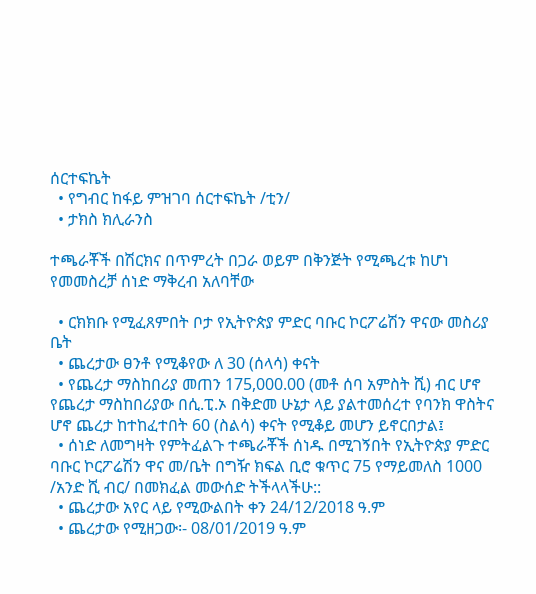ሰርተፍኬት
  • የግብር ከፋይ ምዝገባ ሰርተፍኬት /ቲን/
  • ታክስ ክሊራንስ

ተጫራቾች በሽርክና በጥምረት በጋራ ወይም በቅንጅት የሚጫረቱ ከሆነ የመመስረቻ ሰነድ ማቅረብ አለባቸው

  • ርክክቡ የሚፈጸምበት ቦታ የኢትዮጵያ ምድር ባቡር ኮርፖሬሽን ዋናው መስሪያ ቤት
  • ጨረታው ፀንቶ የሚቆየው ለ 30 (ሰላሳ) ቀናት
  • የጨረታ ማስከበሪያ መጠን 175,000.00 (መቶ ሰባ አምስት ሺ) ብር ሆኖ የጨረታ ማስከበሪያው በሲ.ፒ.ኦ በቅድመ ሁኔታ ላይ ያልተመሰረተ የባንክ ዋስትና ሆኖ ጨረታ ከተከፈተበት 60 (ስልሳ) ቀናት የሚቆይ መሆን ይኖርበታል፤
  • ሰነድ ለመግዛት የምትፈልጉ ተጫራቾች ሰነዱ በሚገኝበት የኢትዮጵያ ምድር ባቡር ኮርፖሬሽን ዋና መ/ቤት በግዥ ክፍል ቢሮ ቁጥር 75 የማይመለስ 1000 /አንድ ሺ ብር/ በመክፈል መውሰድ ትችላላችሁ::
  • ጨረታው አየር ላይ የሚውልበት ቀን 24/12/2018 ዓ.ም
  • ጨረታው የሚዘጋው፡- 08/01/2019 ዓ.ም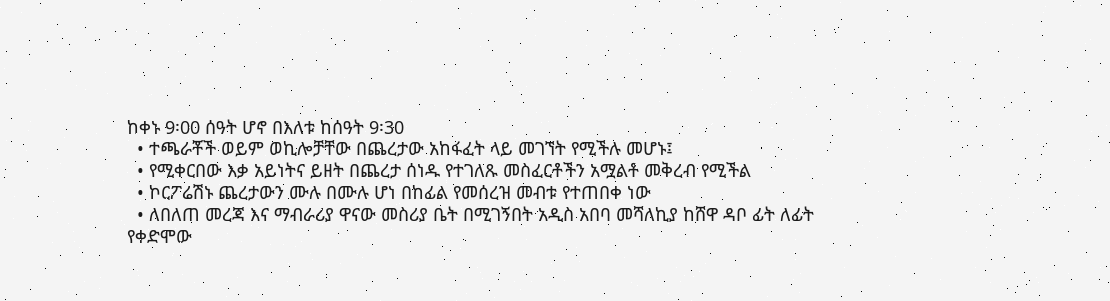ከቀኑ 9፡00 ሰዓት ሆኖ በእለቱ ከሰዓት 9፡30
  • ተጫራቾች ወይም ወኪሎቻቸው በጨረታው አከፋፈት ላይ መገኘት የሚችሉ መሆኑ፤
  • የሚቀርበው እቃ አይነትና ይዘት በጨረታ ሰነዱ የተገለጹ መስፈርቶችን አሟልቶ መቅረብ የሚችል
  • ኮርፖሬሽኑ ጨረታውን ሙሉ በሙሉ ሆነ በከፊል የመሰረዝ መብቱ የተጠበቀ ነው
  • ለበለጠ መረጃ እና ማብራሪያ ዋናው መስሪያ ቤት በሚገኝበት አዲስ አበባ መሻለኪያ ከሸዋ ዳቦ ፊት ለፊት የቀድሞው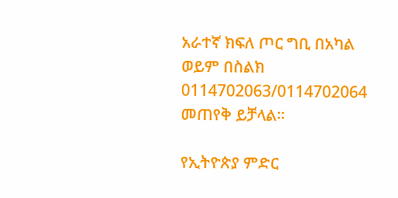አራተኛ ክፍለ ጦር ግቢ በአካል ወይም በስልክ 0114702063/0114702064 መጠየቅ ይቻላል።

የኢትዮጵያ ምድር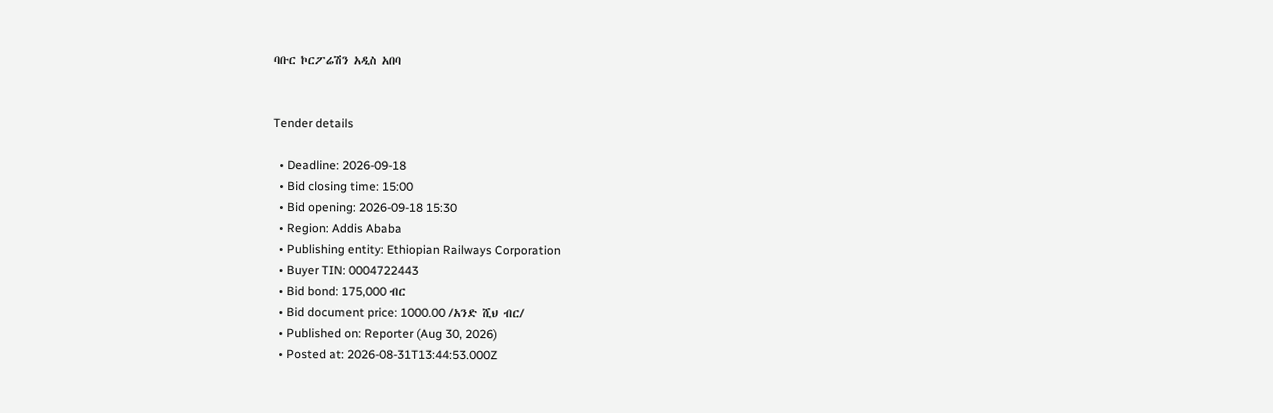ባቡር ኮርፖሬሽን አዲስ አበባ


Tender details

  • Deadline: 2026-09-18
  • Bid closing time: 15:00
  • Bid opening: 2026-09-18 15:30
  • Region: Addis Ababa
  • Publishing entity: Ethiopian Railways Corporation
  • Buyer TIN: 0004722443
  • Bid bond: 175,000 ብር
  • Bid document price: 1000.00 /አንድ ሺህ ብር/
  • Published on: Reporter (Aug 30, 2026)
  • Posted at: 2026-08-31T13:44:53.000Z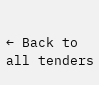← Back to all tenders